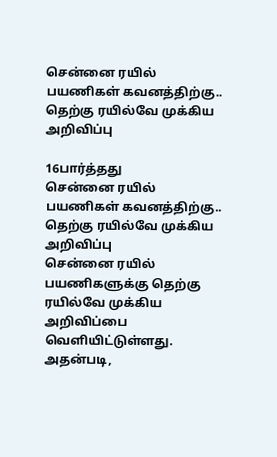சென்னை ரயில் பயணிகள் கவனத்திற்கு.. தெற்கு ரயில்வே முக்கிய அறிவிப்பு

16பார்த்தது
சென்னை ரயில் பயணிகள் கவனத்திற்கு.. தெற்கு ரயில்வே முக்கிய அறிவிப்பு
சென்னை ரயில் பயணிகளுக்கு தெற்கு ரயில்வே முக்கிய அறிவிப்பை வெளியிட்டுள்ளது. அதன்படி,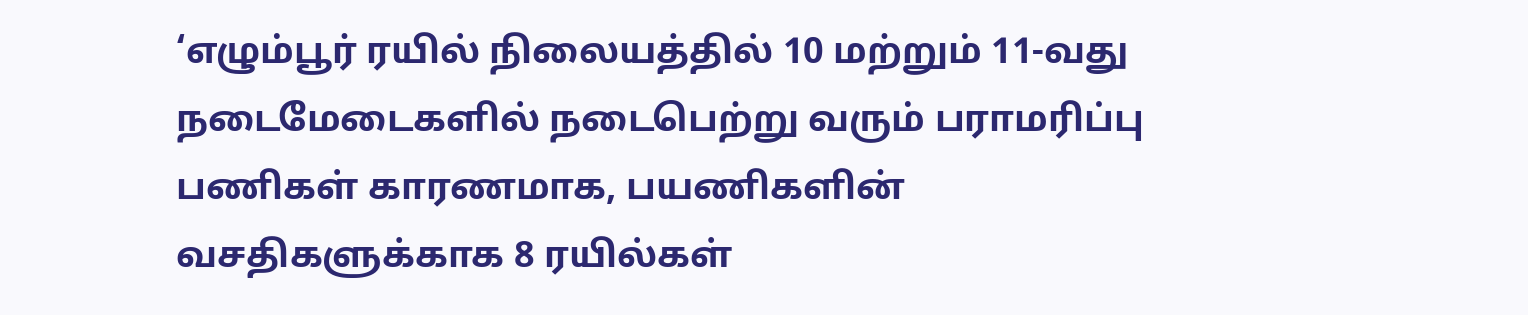‘எழும்பூர் ரயில் நிலையத்தில் 10 மற்றும் 11-வது நடைமேடைகளில் நடைபெற்று வரும் பராமரிப்பு பணிகள் காரணமாக, பயணிகளின் வசதிகளுக்காக 8 ரயில்கள்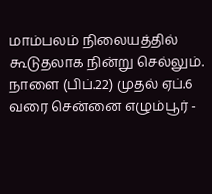மாம்பலம் நிலையத்தில் கூடுதலாக நின்று செல்லும். நாளை (பிப்.22) முதல் ஏப்.6 வரை சென்னை எழும்பூர் -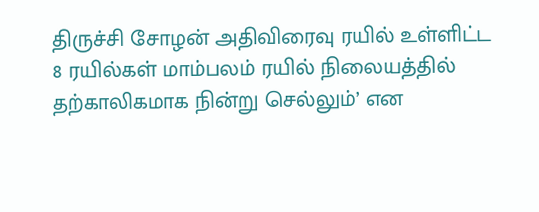திருச்சி சோழன் அதிவிரைவு ரயில் உள்ளிட்ட 8 ரயில்கள் மாம்பலம் ரயில் நிலையத்தில் தற்காலிகமாக நின்று செல்லும்’ என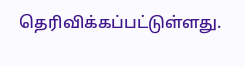தெரிவிக்கப்பட்டுள்ளது.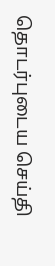தொடர்புடைய செய்தி